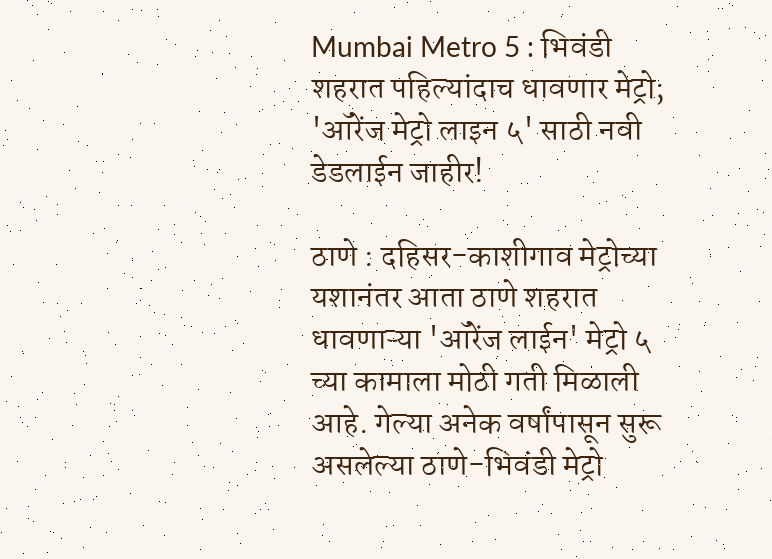Mumbai Metro 5 : भिवंडी शहरात पहिल्यांदाच धावणार मेट्रो; 'ऑरेंज मेट्रो लाइन ५' साठी नवी डेडलाईन जाहीर!

ठाणे : दहिसर-काशीगाव मेट्रोच्या यशानंतर आता ठाणे शहरात धावणाऱ्या 'ऑरेंज लाईन' मेट्रो ५ च्या कामाला मोठी गती मिळाली आहे. गेल्या अनेक वर्षांपासून सुरू असलेल्या ठाणे-भिवंडी मेट्रो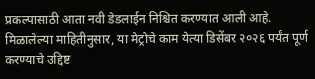प्रकल्पासाठी आता नवी डेडलाईन निश्चित करण्यात आली आहे. मिळालेल्या माहितीनुसार, या मेट्रोचे काम येत्या डिसेंबर २०२६ पर्यंत पूर्ण करण्याचे उद्दिष्ट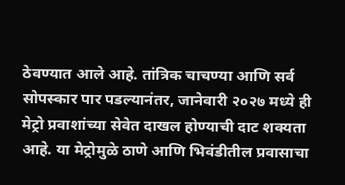ठेवण्यात आले आहे. तांत्रिक चाचण्या आणि सर्व सोपस्कार पार पडल्यानंतर, जानेवारी २०२७ मध्ये ही मेट्रो प्रवाशांच्या सेवेत दाखल होण्याची दाट शक्यता आहे. या मेट्रोमुळे ठाणे आणि भिवंडीतील प्रवासाचा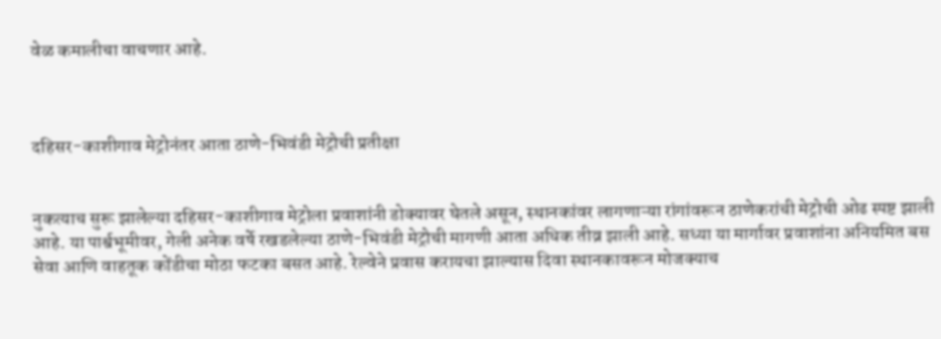वेळ कमालीचा वाचणार आहे.



दहिसर-काशीगाव मेट्रोनंतर आता ठाणे-भिवंडी मेट्रोची प्रतीक्षा


नुकत्याच सुरू झालेल्या दहिसर-काशीगाव मेट्रोला प्रवाशांनी डोक्यावर घेतले असून, स्थानकांवर लागणाऱ्या रांगांवरून ठाणेकरांची मेट्रोची ओढ स्पष्ट झाली आहे. या पार्श्वभूमीवर, गेली अनेक वर्षे रखडलेल्या ठाणे-भिवंडी मेट्रोची मागणी आता अधिक तीव्र झाली आहे. सध्या या मार्गावर प्रवाशांना अनियमित बस सेवा आणि वाहतूक कोंडीचा मोठा फटका बसत आहे. रेल्वेने प्रवास करायचा झाल्यास दिवा स्थानकावरून मोजक्याच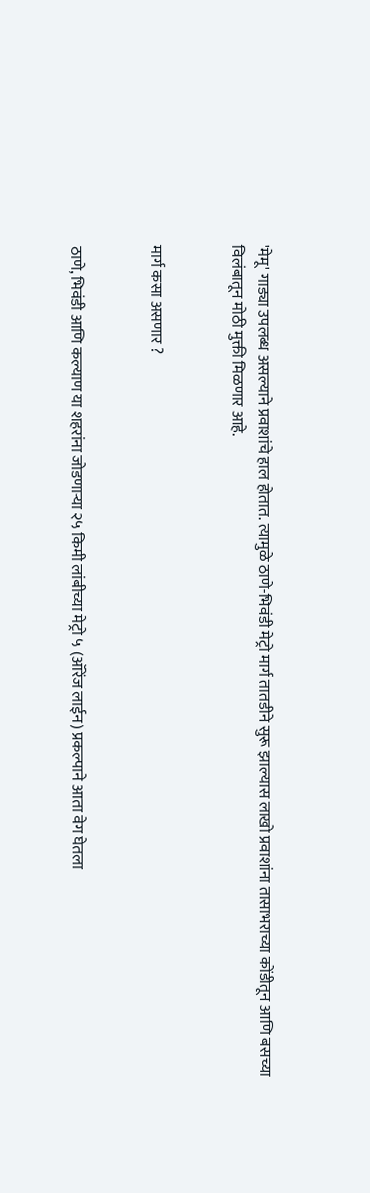'मेमू' गाड्या उपलब्ध असल्याने प्रवाशांचे हाल होतात. त्यामुळे ठाणे-भिवंडी मेट्रो मार्ग तातडीने सुरू झाल्यास लाखो प्रवाशांना तासाभराच्या कोंडीतून आणि बसच्या विलंबातून मोठी मुक्ती मिळणार आहे.


मार्ग कसा असणार ?


ठाणे, भिवंडी आणि कल्याण या शहरांना जोडणाऱ्या २५ किमी लांबीच्या मेट्रो ५ (ऑरेंज लाईन) प्रकल्पाने आता वेग घेतला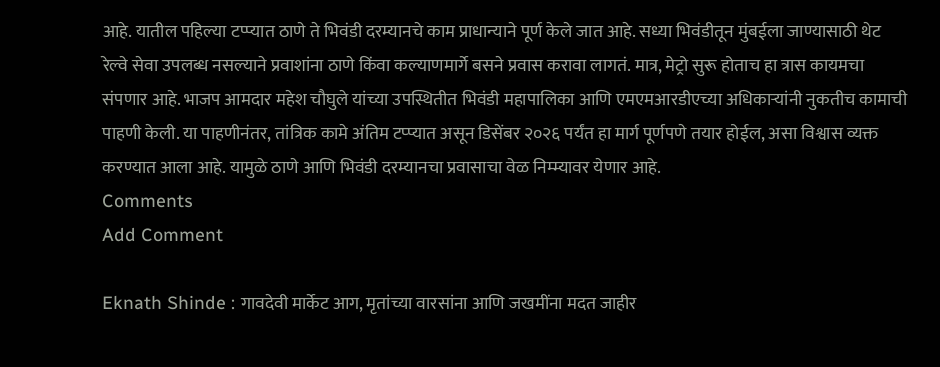आहे. यातील पहिल्या टप्प्यात ठाणे ते भिवंडी दरम्यानचे काम प्राधान्याने पूर्ण केले जात आहे. सध्या भिवंडीतून मुंबईला जाण्यासाठी थेट रेल्वे सेवा उपलब्ध नसल्याने प्रवाशांना ठाणे किंवा कल्याणमार्गे बसने प्रवास करावा लागतं. मात्र, मेट्रो सुरू होताच हा त्रास कायमचा संपणार आहे. भाजप आमदार महेश चौघुले यांच्या उपस्थितीत भिवंडी महापालिका आणि एमएमआरडीएच्या अधिकाऱ्यांनी नुकतीच कामाची पाहणी केली. या पाहणीनंतर, तांत्रिक कामे अंतिम टप्प्यात असून डिसेंबर २०२६ पर्यंत हा मार्ग पूर्णपणे तयार होईल, असा विश्वास व्यक्त करण्यात आला आहे. यामुळे ठाणे आणि भिवंडी दरम्यानचा प्रवासाचा वेळ निम्म्यावर येणार आहे.
Comments
Add Comment

Eknath Shinde : गावदेवी मार्केट आग, मृतांच्या वारसांना आणि जखमींना मदत जाहीर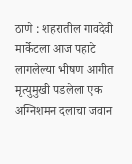ठाणे : शहरातील गावदेवी मार्केटला आज पहाटे लागलेल्या भीषण आगीत मृत्युमुखी पडलेला एक अग्निशमन दलाचा जवान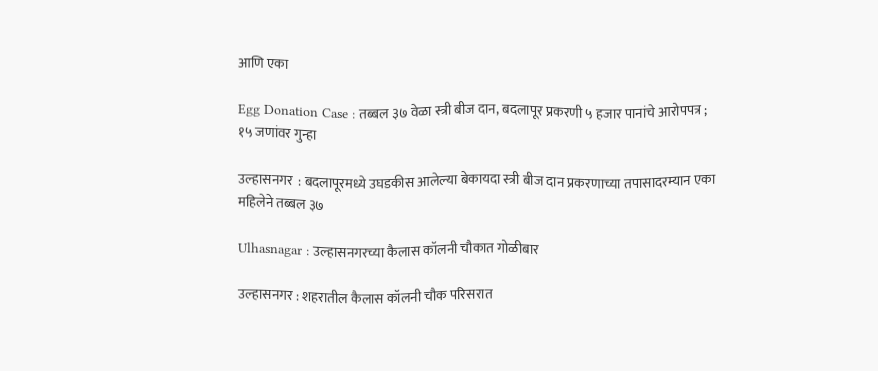आणि एका

Egg Donation Case : तब्बल ३७ वेळा स्त्री बीज दान, बदलापूर प्रकरणी ५ हजार पानांचे आरोपपत्र ; १५ जणांवर गुन्हा

उल्हासनगर  : बदलापूरमध्ये उघडकीस आलेल्या बेकायदा स्त्री बीज दान प्रकरणाच्या तपासादरम्यान एका महिलेने तब्बल ३७

Ulhasnagar : उल्हासनगरच्या कैलास कॉलनी चौकात गोळीबार

उल्हासनगर : शहरातील कैलास कॉलनी चौक परिसरात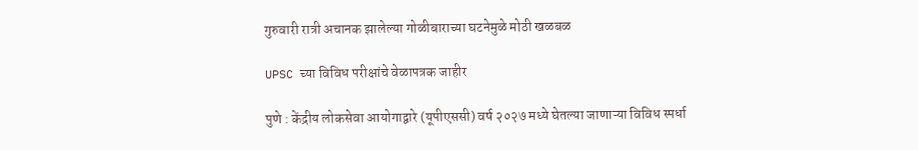गुरुवारी रात्री अचानक झालेल्या गोळीबाराच्या घटनेमुळे मोठी खळबळ

UPSC च्या विविध परीक्षांचे वेळापत्रक जाहीर

पुणे : केंद्रीय लोकसेवा आयोगाद्वारे (यूपीएससी) वर्ष २०२७ मध्ये घेतल्या जाणाऱ्या विविध स्पर्धा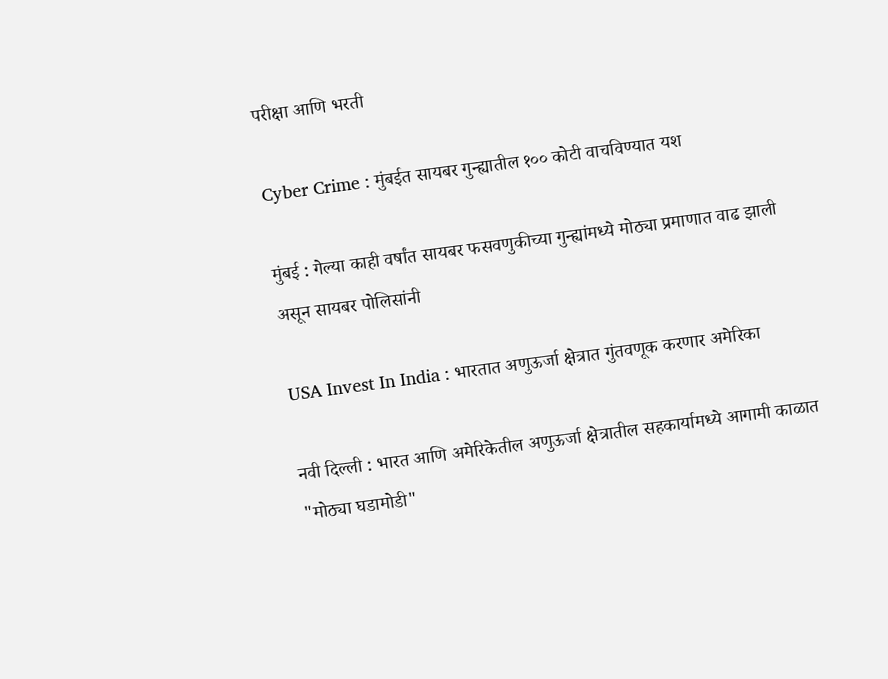परीक्षा आणि भरती

Cyber Crime : मुंबईत सायबर गुन्ह्यातील १०० कोटी वाचविण्यात यश

मुंबई : गेल्या काही वर्षांत सायबर फसवणुकीच्या गुन्ह्यांमध्ये मोठ्या प्रमाणात वाढ झाली असून सायबर पोलिसांनी

USA Invest In India : भारतात अणुऊर्जा क्षेत्रात गुंतवणूक करणार अमेरिका

नवी दिल्ली : भारत आणि अमेरिकेतील अणुऊर्जा क्षेत्रातील सहकार्यामध्ये आगामी काळात "मोठ्या घडामोडी"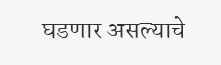घडणार असल्याचे